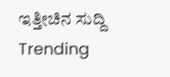ಇತ್ತೀಚಿನ ಸುದ್ದಿ
Trending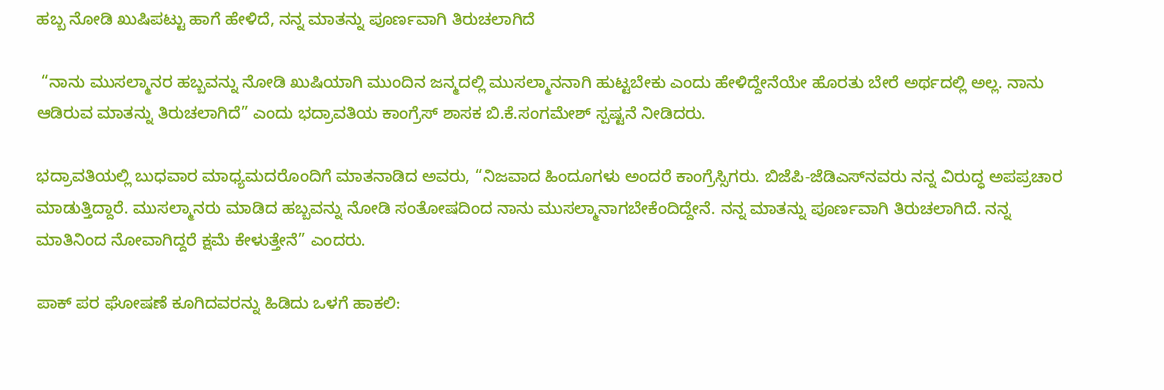ಹಬ್ಬ ನೋಡಿ ಖುಷಿಪಟ್ಟು ಹಾಗೆ ಹೇಳಿದೆ, ನನ್ನ ಮಾತನ್ನು ಪೂರ್ಣವಾಗಿ ತಿರುಚಲಾಗಿದೆ

 “ನಾನು ಮುಸಲ್ಮಾನರ ಹಬ್ಬವನ್ನು ನೋಡಿ ಖುಷಿಯಾಗಿ ಮುಂದಿನ ಜನ್ಮದಲ್ಲಿ ಮುಸಲ್ಮಾನನಾಗಿ ಹುಟ್ಟಬೇಕು ಎಂದು ಹೇಳಿದ್ದೇನೆಯೇ ಹೊರತು ಬೇರೆ ಅರ್ಥದಲ್ಲಿ ಅಲ್ಲ. ನಾನು ಆಡಿರುವ ಮಾತನ್ನು ತಿರುಚಲಾಗಿದೆ” ಎಂದು ಭದ್ರಾವತಿಯ ಕಾಂಗ್ರೆಸ್ ಶಾಸಕ ಬಿ.ಕೆ.ಸಂಗಮೇಶ್ ಸ್ಪಷ್ಟನೆ ನೀಡಿದರು.

ಭದ್ರಾವತಿಯಲ್ಲಿ ಬುಧವಾರ ಮಾಧ್ಯಮದರೊಂದಿಗೆ ಮಾತನಾಡಿದ ಅವರು, “ನಿಜವಾದ ಹಿಂದೂಗಳು ಅಂದರೆ ಕಾಂಗ್ರೆಸ್ಸಿಗರು. ಬಿಜೆಪಿ-ಜೆಡಿಎಸ್‌ನವರು ನನ್ನ ವಿರುದ್ಧ ಅಪಪ್ರಚಾರ ಮಾಡುತ್ತಿದ್ದಾರೆ. ಮುಸಲ್ಮಾನರು ಮಾಡಿದ ಹಬ್ಬವನ್ನು ನೋಡಿ ಸಂತೋಷದಿಂದ ನಾನು ಮುಸಲ್ಮಾನಾಗಬೇಕೆಂದಿದ್ದೇನೆ. ನನ್ನ ಮಾತನ್ನು ಪೂರ್ಣವಾಗಿ ತಿರುಚಲಾಗಿದೆ. ನನ್ನ ಮಾತಿನಿಂದ ನೋವಾಗಿದ್ದರೆ ಕ್ಷಮೆ ಕೇಳುತ್ತೇನೆ” ಎಂದರು.

ಪಾಕ್ ಪರ ಘೋಷಣೆ ಕೂಗಿದವರನ್ನು ಹಿಡಿದು ಒಳಗೆ ಹಾಕಲಿ: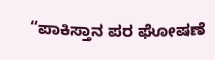“ಪಾಕಿಸ್ತಾನ ಪರ ಘೋಷಣೆ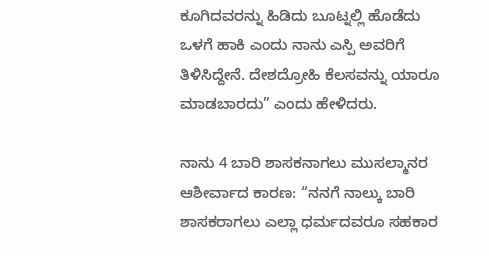ಕೂಗಿದವರನ್ನು ಹಿಡಿದು ಬೂಟ್ನಲ್ಲಿ ಹೊಡೆದು ಒಳಗೆ ಹಾಕಿ ಎಂದು ನಾನು ಎಸ್ಪಿ ಅವರಿಗೆ ತಿಳಿಸಿದ್ದೇನೆ. ದೇಶದ್ರೋಹಿ ಕೆಲಸವನ್ನು ಯಾರೂ ಮಾಡಬಾರದು” ಎಂದು ಹೇಳಿದರು.

ನಾನು 4 ಬಾರಿ ಶಾಸಕನಾಗಲು ಮುಸಲ್ಮಾನರ ಆಶೀರ್ವಾದ ಕಾರಣ: “ನನಗೆ ನಾಲ್ಕು ಬಾರಿ ಶಾಸಕರಾಗಲು ಎಲ್ಲಾ ಧರ್ಮದವರೂ ಸಹಕಾರ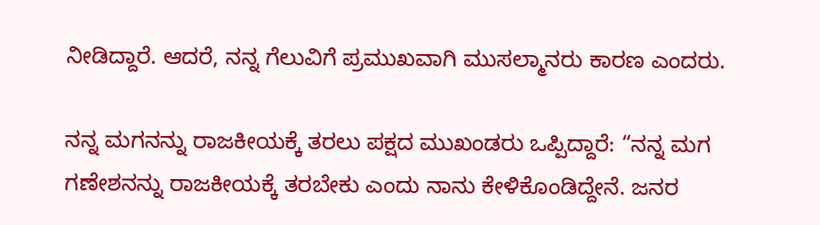ನೀಡಿದ್ದಾರೆ. ಆದರೆ, ನನ್ನ ಗೆಲುವಿಗೆ ಪ್ರಮುಖವಾಗಿ ಮುಸಲ್ಮಾನರು ಕಾರಣ ಎಂದರು.

ನನ್ನ ಮಗನನ್ನು ರಾಜಕೀಯಕ್ಕೆ ತರಲು ಪಕ್ಷದ ಮುಖಂಡರು ಒಪ್ಪಿದ್ದಾರೆ: “ನನ್ನ ಮಗ ಗಣೇಶನನ್ನು ರಾಜಕೀಯಕ್ಕೆ ತರಬೇಕು ಎಂದು ನಾನು ಕೇಳಿಕೊಂಡಿದ್ದೇನೆ. ಜನರ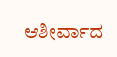ಆಶೀರ್ವಾದ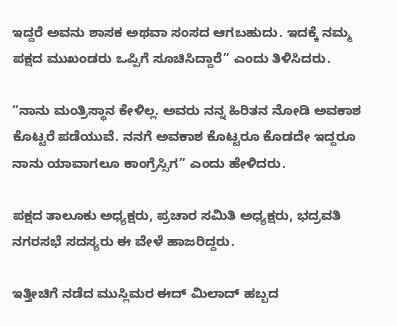ಇದ್ದರೆ ಅವನು ಶಾಸಕ ಅಥವಾ ಸಂಸದ ಆಗಬಹುದು. ಇದಕ್ಕೆ ನಮ್ಮ ಪಕ್ಷದ ಮುಖಂಡರು ಒಪ್ಪಿಗೆ ಸೂಚಿಸಿದ್ದಾರೆ” ಎಂದು ತಿಳಿಸಿದರು.

“ನಾನು ಮಂತ್ರಿಸ್ಥಾನ ಕೇಳಿಲ್ಲ. ಅವರು ನನ್ನ ಹಿರಿತನ ನೋಡಿ ಅವಕಾಶ ಕೊಟ್ಟರೆ ಪಡೆಯುವೆ. ನನಗೆ ಅವಕಾಶ ಕೊಟ್ಟರೂ ಕೊಡದೇ ಇದ್ದರೂ ನಾನು ಯಾವಾಗಲೂ ಕಾಂಗ್ರೆಸ್ಸಿಗ” ಎಂದು ಹೇಳಿದರು.

ಪಕ್ಷದ ತಾಲೂಕು ಅಧ್ಯಕ್ಷರು, ಪ್ರಚಾರ ಸಮಿತಿ ಅಧ್ಯಕ್ಷರು, ಭದ್ರವತಿ ನಗರಸಭೆ ಸದಸ್ಯರು ಈ ವೇಳೆ ಹಾಜರಿದ್ದರು.

ಇತ್ತೀಚಿಗೆ ನಡೆದ ಮುಸ್ಲಿಮರ ಈದ್ ಮಿಲಾದ್ ಹಬ್ಬದ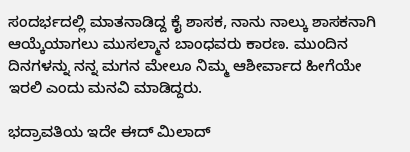ಸಂದರ್ಭದಲ್ಲಿ ಮಾತನಾಡಿದ್ದ ಕೈ ಶಾಸಕ, ನಾನು ನಾಲ್ಕು ಶಾಸಕನಾಗಿ ಆಯ್ಕೆಯಾಗಲು ಮುಸಲ್ಮಾನ ಬಾಂಧವರು ಕಾರಣ. ಮುಂದಿನ ದಿನಗಳನ್ನು ನನ್ನ ಮಗನ ಮೇಲೂ ನಿಮ್ಮ ಆಶೀರ್ವಾದ ಹೀಗೆಯೇ ಇರಲಿ ಎಂದು ಮನವಿ ಮಾಡಿದ್ದರು.

ಭದ್ರಾವತಿಯ ಇದೇ ಈದ್ ಮಿಲಾದ್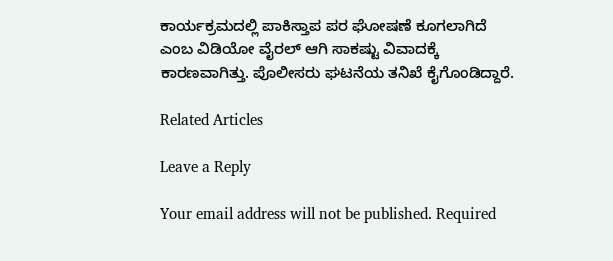ಕಾರ್ಯಕ್ರಮದಲ್ಲಿ ಪಾಕಿಸ್ತಾಪ ಪರ ಘೋಷಣೆ ಕೂಗಲಾಗಿದೆ ಎಂಬ ವಿಡಿಯೋ ವೈರಲ್ ಆಗಿ ಸಾಕಷ್ಟು ವಿವಾದಕ್ಕೆ ಕಾರಣವಾಗಿತ್ತು. ಪೊಲೀಸರು ಘಟನೆಯ ತನಿಖೆ ಕೈಗೊಂಡಿದ್ದಾರೆ.

Related Articles

Leave a Reply

Your email address will not be published. Required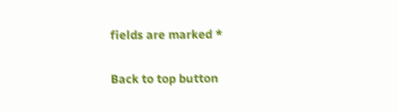fields are marked *

Back to top button